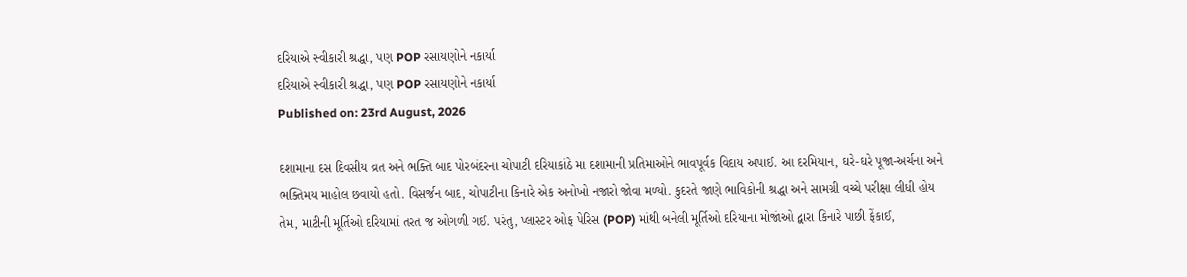દરિયાએ સ્વીકારી શ્રદ્ધા, પણ POP રસાયણોને નકાર્યા
દરિયાએ સ્વીકારી શ્રદ્ધા, પણ POP રસાયણોને નકાર્યા
Published on: 23rd August, 2026

દશામાના દસ દિવસીય વ્રત અને ભક્તિ બાદ પોરબંદરના ચોપાટી દરિયાકાંઠે મા દશામાની પ્રતિમાઓને ભાવપૂર્વક વિદાય અપાઈ. આ દરમિયાન, ઘરે-ઘરે પૂજા-અર્ચના અને ભક્તિમય માહોલ છવાયો હતો. વિસર્જન બાદ, ચોપાટીના કિનારે એક અનોખો નજારો જોવા મળ્યો. કુદરતે જાણે ભાવિકોની શ્રદ્ધા અને સામગ્રી વચ્ચે પરીક્ષા લીધી હોય તેમ, માટીની મૂર્તિઓ દરિયામાં તરત જ ઓગળી ગઈ. પરંતુ, પ્લાસ્ટર ઓફ પેરિસ (POP) માંથી બનેલી મૂર્તિઓ દરિયાના મોજાંઓ દ્વારા કિનારે પાછી ફેંકાઈ,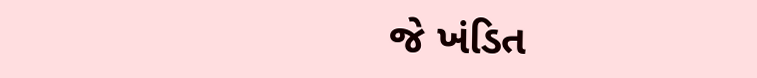જે ખંડિત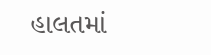હાલતમાં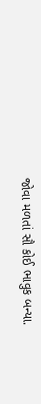જોવા મળતાં સૌ કોઈ ભાવુક બન્યા.